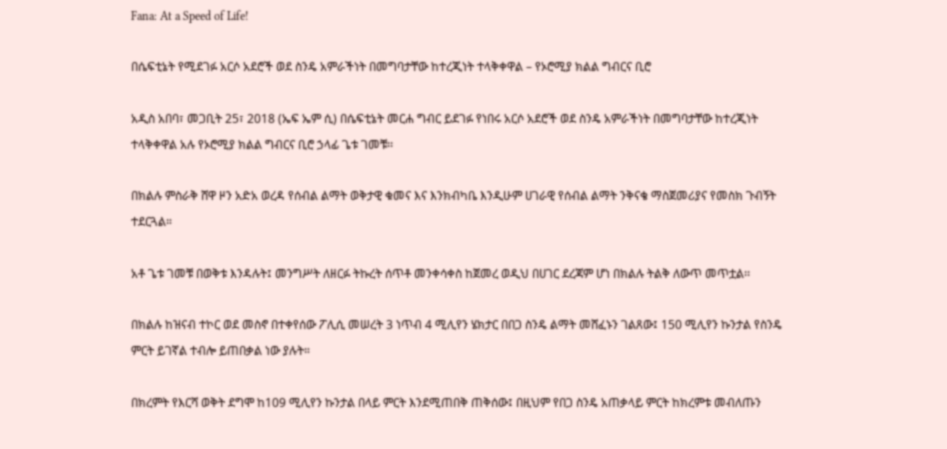Fana: At a Speed of Life!

በሴፍቲኔት የሚደገፉ አርሶ አደሮች ወደ ስንዴ አምራችነት በመግባታቸው ከተረጂነት ተላቅቀዋል – የኦሮሚያ ክልል ግብርና ቢሮ

አዲስ አበባ፣ መጋቢት 25፣ 2018 (ኤፍ ኤም ሲ) በሴፍቲኔት መርሐ ግብር ይደገፉ የነበሩ አርሶ አደሮች ወደ ስንዴ አምራችነት በመግባታቸው ከተረጂነት ተላቅቀዋል አሉ የኦሮሚያ ክልል ግብርና ቢሮ ኃላፊ ጌቱ ገመቹ፡፡

በክልሉ ምስራቅ ሸዋ ዞን አድአ ወረዳ የሰብል ልማት ወቅታዊ ቁመና እና እንክብካቤ እንዲሁም ሀገራዊ የሰብል ልማት ንቅናቄ ማስጀመሪያና የመስክ ጉብኝት ተደርጓል።

አቶ ጌቱ ገመቹ በወቅቱ እንዳሉት፤ መንግሥት ለዘርፉ ትኩረት ሰጥቶ መንቀሳቀስ ከጀመረ ወዲህ በሀገር ደረጃም ሆነ በክልሉ ትልቅ ለውጥ መጥቷል፡፡

በክልሉ ከዝናብ ተኮር ወደ መስኖ በተቀየሰው ፖሊሲ መሠረት 3 ነጥብ 4 ሚሊየን ሄክታር በበጋ ስንዴ ልማት መሸፈኑን ገልጸው፤ 150 ሚሊየን ኩንታል የስንዴ ምርት ይገኛል ተብሎ ይጠበቃል ነው ያሉት።

በክረምት የእርሻ ወቅት ደግሞ ከ109 ሚሊየን ኩንታል በላይ ምርት እንደሚጠበቅ ጠቅሰው፤ በዚህም የበጋ ስንዴ አጠቃላይ ምርት ከክረምቱ መብለጡን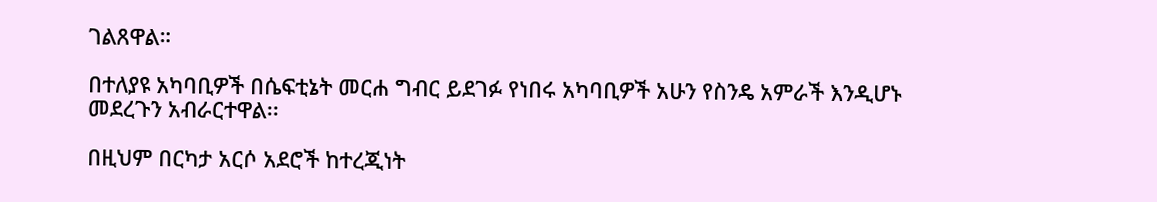ገልጸዋል።

በተለያዩ አካባቢዎች በሴፍቲኔት መርሐ ግብር ይደገፉ የነበሩ አካባቢዎች አሁን የስንዴ አምራች እንዲሆኑ መደረጉን አብራርተዋል፡፡

በዚህም በርካታ አርሶ አደሮች ከተረጂነት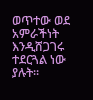ወጥተው ወደ አምራችነት እንዲሸጋገሩ ተደርጓል ነው ያሉት፡፡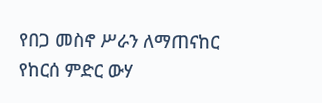የበጋ መስኖ ሥራን ለማጠናከር የከርሰ ምድር ውሃ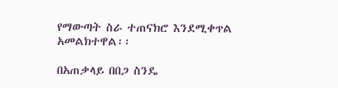የማውጣት ስራ ተጠናክሮ እንደሚቀጥል አመልክተዋል፡፡

በአጠቃላይ በበጋ ስንዴ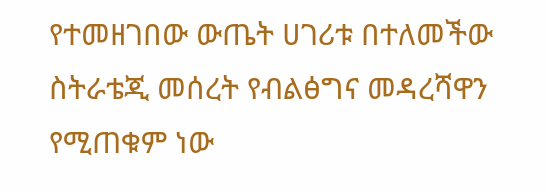የተመዘገበው ውጤት ሀገሪቱ በተለመችው ስትራቴጂ መሰረት የብልፅግና መዳረሻዋን የሚጠቁም ነው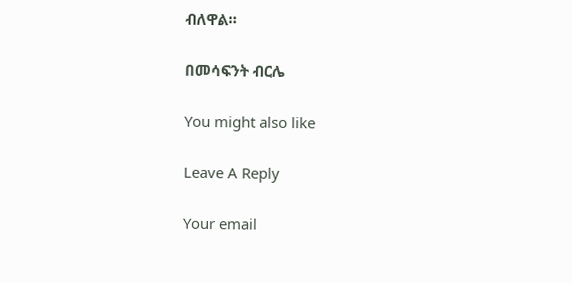ብለዋል።

በመሳፍንት ብርሌ

You might also like

Leave A Reply

Your email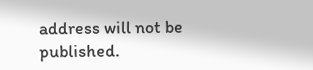address will not be published.